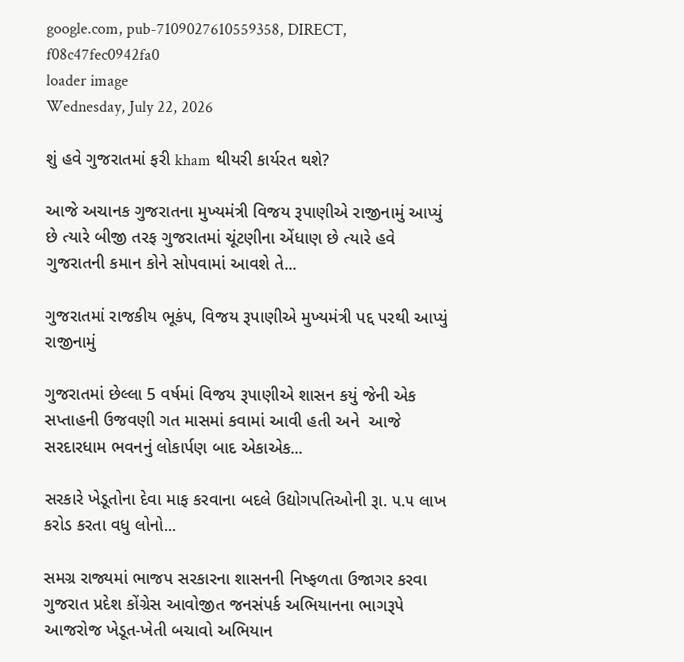google.com, pub-7109027610559358, DIRECT, f08c47fec0942fa0
loader image
Wednesday, July 22, 2026

શું હવે ગુજરાતમાં ફરી kham થીયરી કાર્યરત થશે?

આજે અચાનક ગુજરાતના મુખ્યમંત્રી વિજય રૂપાણીએ રાજીનામું આપ્યું છે ત્યારે બીજી તરફ ગુજરાતમાં ચૂંટણીના એંધાણ છે ત્યારે હવે ગુજરાતની કમાન કોને સોપવામાં આવશે તે...

ગુજરાતમાં રાજકીય ભૂકંપ, વિજય રૂપાણીએ મુખ્યમંત્રી પદ્દ પરથી આપ્યું રાજીનામું

ગુજરાતમાં છેલ્લા 5 વર્ષમાં વિજય રૂપાણીએ શાસન કયું જેની એક સપ્તાહની ઉજવણી ગત માસમાં કવામાં આવી હતી અને  આજે સરદારધામ ભવનનું લોકાર્પણ બાદ એકાએક...

સરકારે ખેડૂતોના દેવા માફ કરવાના બદલે ઉદ્યોગપતિઓની રૂા. ૫.૫ લાખ કરોડ કરતા વધુ લોનો...

સમગ્ર રાજ્યમાં ભાજપ સરકારના શાસનની નિષ્ફળતા ઉજાગર કરવા ગુજરાત પ્રદેશ કોંગ્રેસ આવોજીત જનસંપર્ક અભિયાનના ભાગરૂપે આજરોજ ખેડૂત-ખેતી બચાવો અભિયાન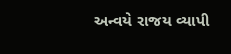અન્વયે રાજય વ્યાપી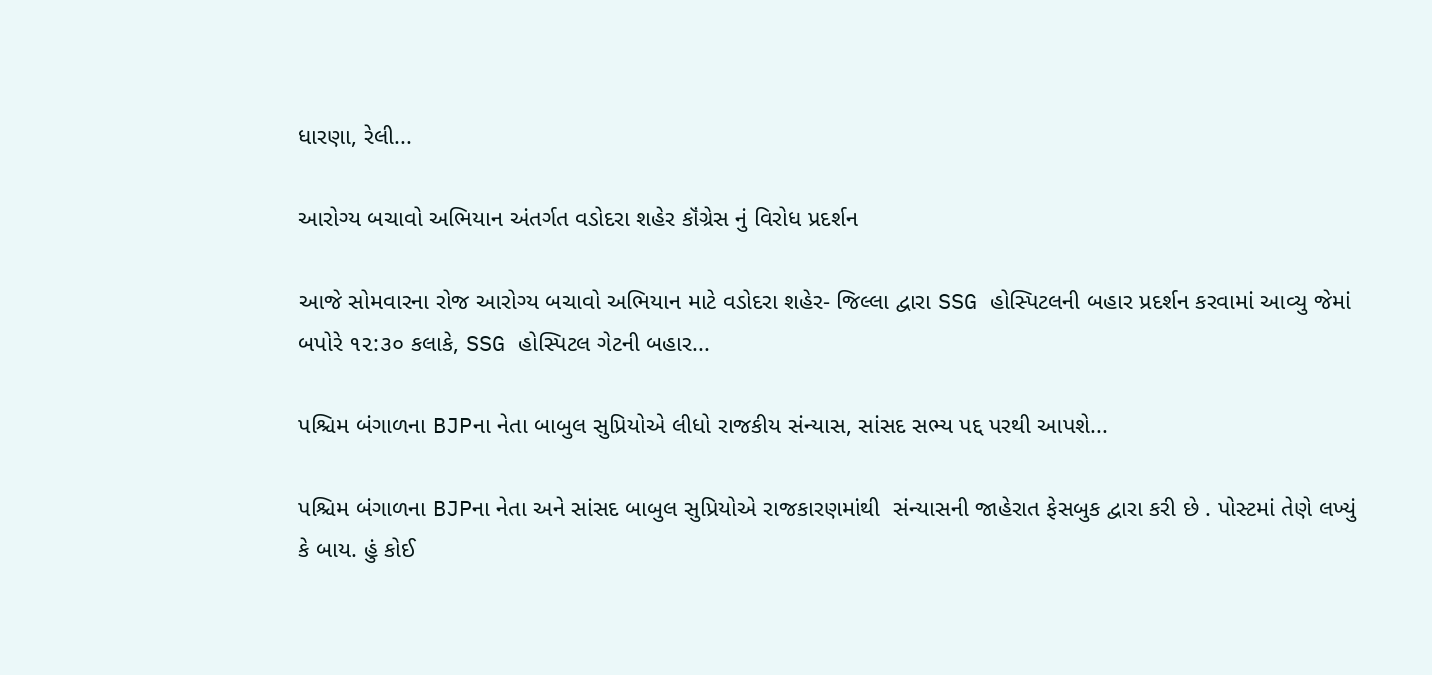ધારણા, રેલી...

આરોગ્ય બચાવો અભિયાન અંતર્ગત વડોદરા શહેર કૉંગ્રેસ નું વિરોધ પ્રદર્શન

આજે સોમવારના રોજ આરોગ્ય બચાવો અભિયાન માટે વડોદરા શહેર- જિલ્લા દ્વારા SSG હોસ્પિટલની બહાર પ્રદર્શન કરવામાં આવ્યુ જેમાં બપોરે ૧૨:૩૦ કલાકે, SSG હોસ્પિટલ ગેટની બહાર...

પશ્ચિમ બંગાળના BJPના નેતા બાબુલ સુપ્રિયોએ લીધો રાજકીય સંન્યાસ, સાંસદ સભ્ય પદ્દ પરથી આપશે...

પશ્ચિમ બંગાળના BJPના નેતા અને સાંસદ બાબુલ સુપ્રિયોએ રાજકારણમાંથી  સંન્યાસની જાહેરાત ફેસબુક દ્વારા કરી છે . પોસ્ટમાં તેણે લખ્યું કે બાય. હું કોઈ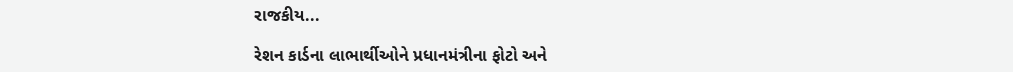રાજકીય...

રેશન કાર્ડના લાભાર્થીઓને પ્રધાનમંત્રીના ફોટો અને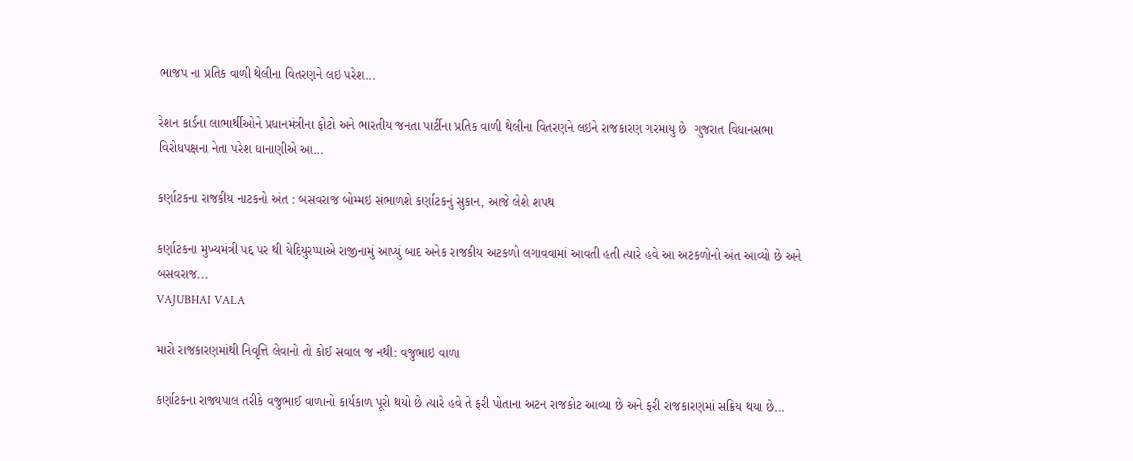ભાજપ ના પ્રતિક વાળી થેલીના વિતરણને લઇ પરેશ...

રેશન કાર્ડના લાભાર્થીઓને પ્રધાનમંત્રીના ફોટો અને ભારતીય જનતા પાર્ટીના પ્રતિક વાળી થેલીના વિતરણને લઇને રાજકારણ ગરમાયુ છે  ગુજરાત વિધાનસભા વિરોધપક્ષના નેતા પરેશ ધાનાણીએ આ...

કર્ણાટકના રાજકીય નાટકનો અંત : બસવરાજ બોમ્મઇ સંભાળશે કર્ણાટકનું સુકાન, આજે લેશે શપથ

કર્ણાટકના મુખ્યમંત્રી પદ્દ પર થી યેદિયુરપ્પાએ રાજીનામું આપ્યું બાદ અનેક રાજકીય અટકળો લગાવવામાં આવતી હતી ત્યારે હવે આ અટકળોનો અંત આવ્યો છે અને બસવરાજ...
VAJUBHAI VALA

મારો રાજકારણમાંથી નિવૃત્તિ લેવાનો તો કોઈ સવાલ જ નથી: વજુભાઇ વાળા

કર્ણાટકના રાજ્યપાલ તરીકે વજુભાઈ વાળાનો કાર્યકાળ પૂરો થયો છે ત્યારે હવે તે ફરી પોતાના અટન રાજકોટ આવ્યા છે અને ફરી રાજકારણમાં સક્રિય થયા છે...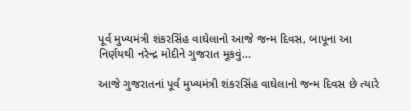પૂર્વ મુખ્યમંત્રી શંકરસિંહ વાઘેલાનો આજે જન્મ દિવસ, બાપૂના આ નિર્ણયથી નરેન્દ્ર મોદીને ગુજરાત મૂકવું...

આજે ગુજરાતનાં પૂર્વ મુખ્યમંત્રી શંકરસિંહ વાઘેલાનો જન્મ દિવસ છે ત્યારે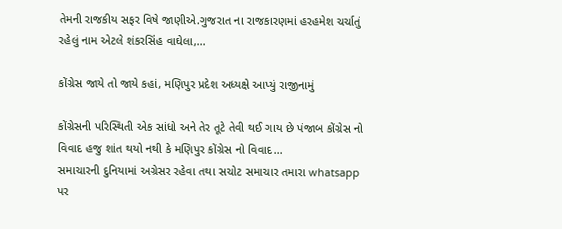તેમની રાજકીય સફર વિષે જાણીએ.ગુજરાત ના રાજકારણમાં હરહમેશ ચર્ચાતું રહેલું નામ એટલે શંકરસિંહ વાઘેલા,...

કોંગ્રેસ જાયે તો જાયે કહાં, મણિપુર પ્રદેશ અધ્યક્ષે આપ્યું રાજીનામું

કોંગ્રેસની પરિસ્થિતી એક સાંધો અને તેર તૂટે તેવી થઈ ગાય છે પંજાબ કોંગ્રેસ નો વિવાદ હજુ શાંત થયો નથી કે મણિપુર કોંગ્રેસ નો વિવાદ...
સમાચારની દુનિયામાં અગ્રેસર રહેવા તથા સચોટ સમાચાર તમારા whatsapp પર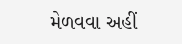મેળવવા અહીં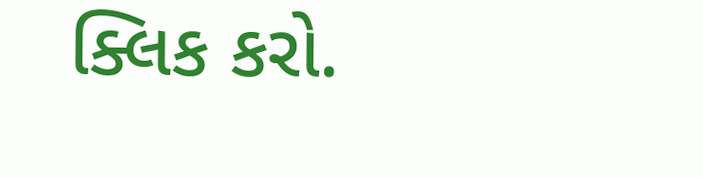ક્લિક કરો.